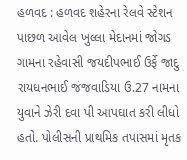હળવદ : હળવદ શહેરના રેલવે સ્ટેશન પાછળ આવેલ ખુલ્લા મેદાનમાં જોગડ ગામના રહેવાસી જયદીપભાઈ ઉર્ફે જાદુ રાયધનભાઈ જંજવાડિયા ઉ.27 નામના યુવાને ઝેરી દવા પી આપઘાત કરી લીધો હતો. પોલીસની પ્રાથમિક તપાસમાં મૃતક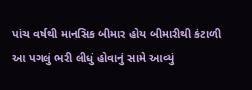પાંચ વર્ષથી માનસિક બીમાર હોય બીમારીથી કંટાળી આ પગલું ભરી લીધું હોવાનું સામે આવ્યું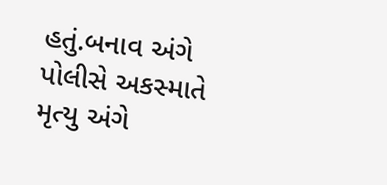હતું.બનાવ અંગે પોલીસે અકસ્માતે મૃત્યુ અંગે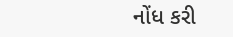નોંધ કરી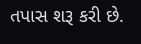તપાસ શરૂ કરી છે.